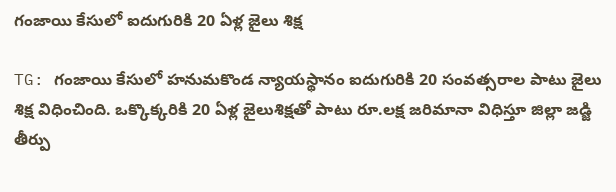గంజాయి కేసులో ఐదుగురికి 20 ఏళ్ల జైలు శిక్ష

TG: గంజాయి కేసులో హనుమకొండ న్యాయస్థానం ఐదుగురికి 20 సంవత్సరాల పాటు జైలు శిక్ష విధించింది. ఒక్కొక్కరికి 20 ఏళ్ల జైలుశిక్షతో పాటు రూ.లక్ష జరిమానా విధిస్తూ జిల్లా జడ్జి తీర్పు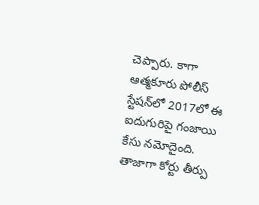చెప్పారు. కాగా ఆత్మకూరు పోలీస్ స్టేషన్‌లో 2017లో ఈ ఐదుగురిపై గంజాయి కేసు నమోదైంది. తాజాగా కోర్టు తీర్పు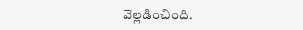వెల్లడించింది.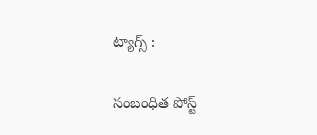ట్యాగ్స్ :

సంబంధిత పోస్ట్